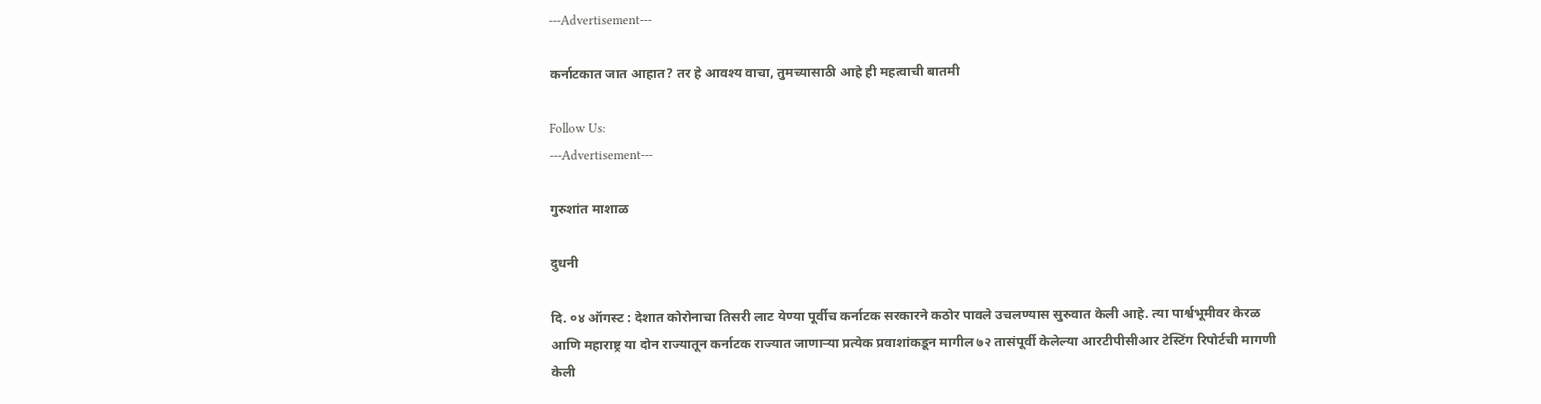---Advertisement---

कर्नाटकात जात आहात? तर हे आवश्य वाचा, तुमच्यासाठी आहे ही महत्वाची बातमी

Follow Us:
---Advertisement---

गुरुशांत माशाळ

दुधनी

दि. ०४ ऑगस्ट : देशात कोरोनाचा तिसरी लाट येण्या पूर्वीच कर्नाटक सरकारने कठोर पावले उचलण्यास सुरुवात केली आहे. त्या पार्श्वभूमीवर केरळ आणि महाराष्ट्र या दोन राज्यातून कर्नाटक राज्यात जाणाऱ्या प्रत्येक प्रवाशांकडून मागील ७२ तासंपूर्वी केलेल्या आरटीपीसीआर टेस्टिंग रिपोर्टची मागणी केली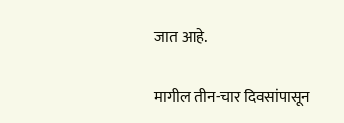जात आहे.

मागील तीन-चार दिवसांपासून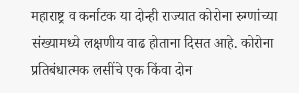महाराष्ट्र व कर्नाटक या दोन्ही राज्यात कोरोना रुग्णांच्या संख्यामध्ये लक्षणीय वाढ होताना दिसत आहे. कोरोना प्रतिबंधात्मक लसींचे एक किंवा दोन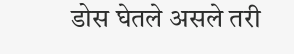डोस घेतले असले तरी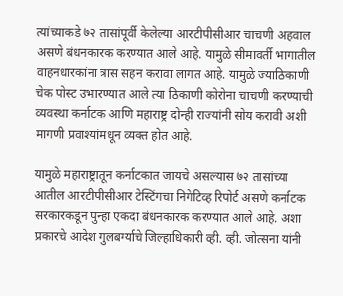त्यांच्याकडे ७२ तासांपूर्वी केलेल्या आरटीपीसीआर चाचणी अहवाल असणे बंधनकारक करण्यात आले आहे. यामुळे सीमावर्ती भागातील वाहनधारकांना त्रास सहन करावा लागत आहे. यामुळे ज्याठिकाणी चेक पोस्ट उभारण्यात आले त्या ठिकाणी कोरोना चाचणी करण्याची व्यवस्था कर्नाटक आणि महाराष्ट्र दोन्ही राज्यांनी सोय करावी अशी मागणी प्रवाश्यांमधून व्यक्त होत आहे.

यामुळे महाराष्ट्रातून कर्नाटकात जायचे असल्यास ७२ तासांच्या आतील आरटीपीसीआर टेस्टिंगचा निगेटिव्ह रिपोर्ट असणे कर्नाटक सरकारकडून पुन्हा एकदा बंधनकारक करण्यात आले आहे. अशा प्रकारचे आदेश गुलबर्ग्याचे जिल्हाधिकारी व्ही. व्ही. जोत्सना यांनी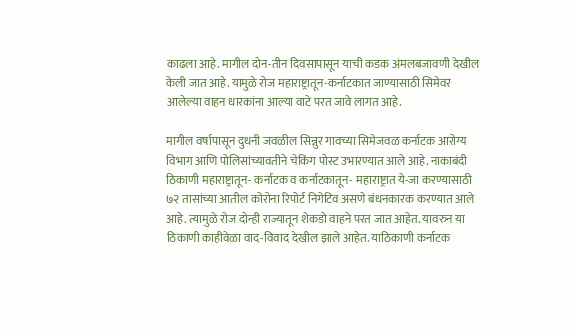काढला आहे. मागील दोन-तीन दिवसापासून याची कडक अंमलबजावणी देखील केली जात आहे. यामुळे रोज महाराष्ट्रातून-कर्नाटकात जाण्यासाठी सिमेवर आलेल्या वाहन धारकांना आल्या वाटे परत जावे लागत आहे.

मागील वर्षापासून दुधनी जवळील सिन्नुर गावच्या सिमेजवळ कर्नाटक आरोग्य विभाग आणि पोलिसांच्यावतीने चेकिंग पोस्ट उभारण्यात आले आहे. नाकाबंदी ठिकाणी महाराष्ट्रातून- कर्नाटक व कर्नाटकातून- महाराष्ट्रात ये-जा करण्यासाठी ७२ तासांच्या आतील कोरोना रिपोर्ट निगेटिव असणे बंधनकारक करण्यात आले आहे. त्यामुळे रोज दोन्ही राज्यातून शेकडो वाहने परत जात आहेत. यावरुन या ठिकाणी काहीवेळा वाद-विवाद देखील झाले आहेत. याठिकाणी कर्नाटक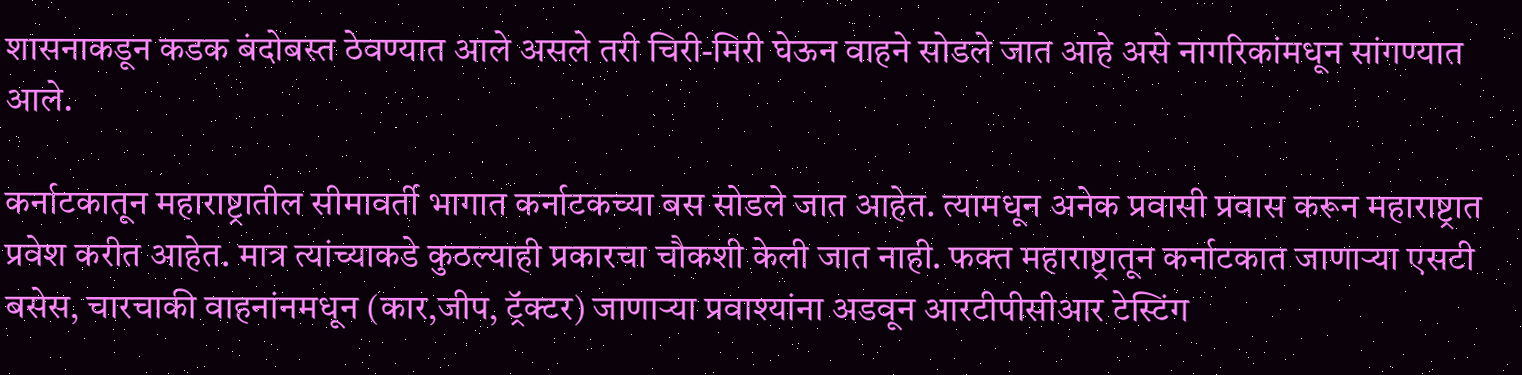शासनाकडून कडक बंदोबस्त ठेवण्यात आले असले तरी चिरी-मिरी घेऊन वाहने सोडले जात आहे असे नागरिकांमधून सांगण्यात आले.

कर्नाटकातून महाराष्ट्रातील सीमावर्ती भागात कर्नाटकच्या बस सोडले जात आहेत. त्यामधून अनेक प्रवासी प्रवास करून महाराष्ट्रात प्रवेश करीत आहेत. मात्र त्यांच्याकडे कुठल्याही प्रकारचा चौकशी केली जात नाही. फक्त महाराष्ट्रातून कर्नाटकात जाणाऱ्या एसटी बसेस, चारचाकी वाहनांनमधून (कार,जीप, ट्रॅक्टर) जाणाऱ्या प्रवाश्यांना अडवून आरटीपीसीआर टेस्टिंग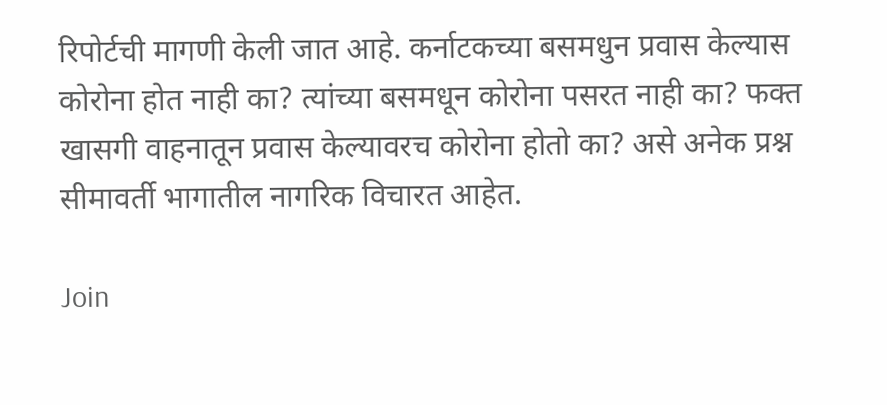रिपोर्टची मागणी केली जात आहे. कर्नाटकच्या बसमधुन प्रवास केल्यास कोरोना होत नाही का? त्यांच्या बसमधून कोरोना पसरत नाही का? फक्त खासगी वाहनातून प्रवास केल्यावरच कोरोना होतो का? असे अनेक प्रश्न सीमावर्ती भागातील नागरिक विचारत आहेत.

Join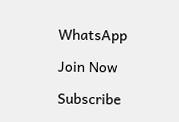WhatsApp

Join Now

Subscribe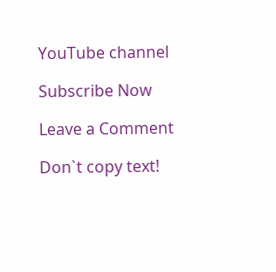YouTube channel

Subscribe Now

Leave a Comment

Don`t copy text!